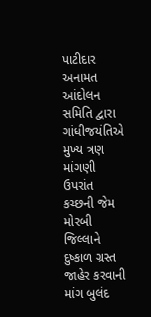પાટીદાર અનામત આંદોલન સમિતિ દ્વારા ગાંધીજયંતિએ મુખ્ય ત્રણ માંગણી ઉપરાંત કચ્છની જેમ મોરબી જિલ્લાને દુષ્કાળ ગ્રસ્ત જાહેર કરવાની માંગ બુલંદ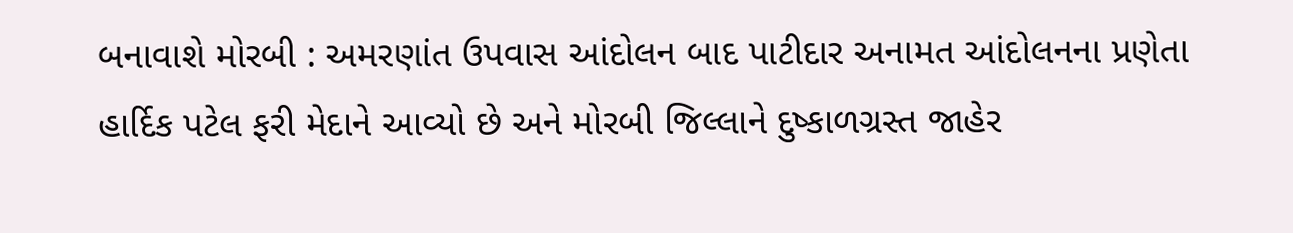બનાવાશે મોરબી : અમરણાંત ઉપવાસ આંદોલન બાદ પાટીદાર અનામત આંદોલનના પ્રણેતા હાર્દિક પટેલ ફરી મેદાને આવ્યો છે અને મોરબી જિલ્લાને દુષ્કાળગ્રસ્ત જાહેર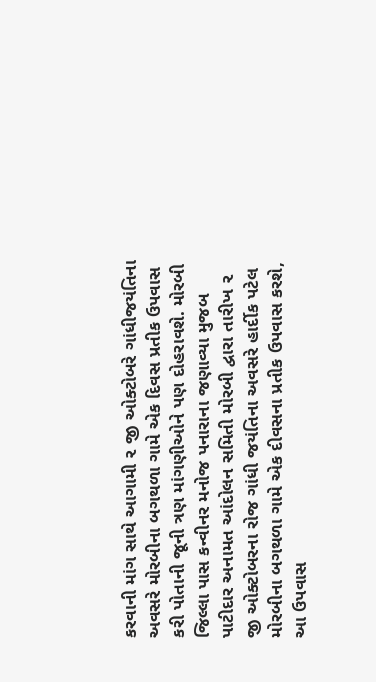કરવાની માંગ સાથે આગામી ૨ જી ઓક્ટોબરે ગાંધીજયંતિના અવસરે મોરબીના બગથળા ગામે એક દિવસ પ્રતીક ઉપવાસ કરી પોતાની જૂની ત્રણ માંગણીઓને પણ દોહરાવશે. મોરબી જિલ્લા પાસ કન્વીનર મનોજ પનારાના જણાવ્યા મુજબ પાટીદાર અનામત આંદોલન સમિતી મોરબી દ્વારા તારીખ ૨ જી ઓક્ટોબરના રોજ ગાંધી જયંતિના અવસરે હાર્દીક પટેલ મોરબીના બગથળા ગામે એક દીવસના પ્રતીક ઉપવાસ કરશે, આ ઉપવાસ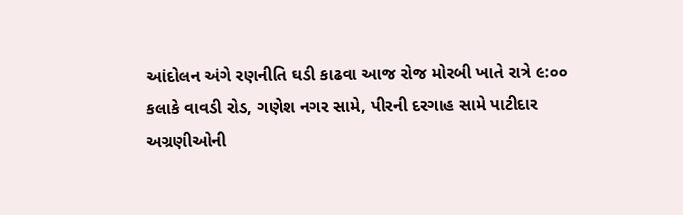આંદોલન અંગે રણનીતિ ઘડી કાઢવા આજ રોજ મોરબી ખાતે રાત્રે ૯:૦૦ કલાકે વાવડી રોડ, ગણેશ નગર સામે, પીરની દરગાહ સામે પાટીદાર અગ્રણીઓની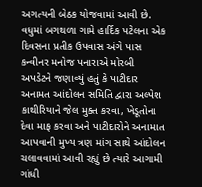અગત્યની બેઠક યોજવામાં આવી છે. વધુમાં બગથળા ગામે હાર્દિક પટેલના એક દિવસના પ્રતીક ઉપવાસ અંગે પાસ કન્વીનર મનોજ પનારાએ મોરબી અપડેટને જણાવ્યું હતું કે પાટીદાર અનામત આંદોલન સમિતિ દ્વારા અલ્પેશ કાથીરિયાને જેલ મુક્ત કરવા, ખેડૂતોના દેવા માફ કરવા અને પાટીદારોને અનામાત આપવાની મુખ્ય ત્રણ માંગ સાથે આંદોલન ચલાવવામાં આવી રહ્યું છે ત્યારે આગામી ગાંધી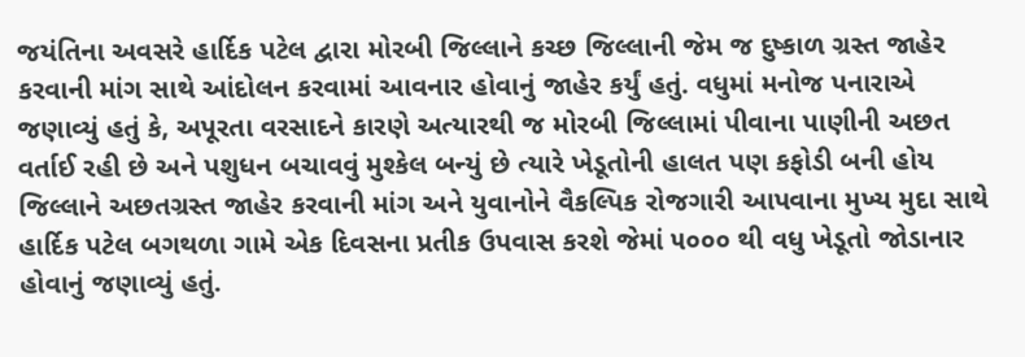જયંતિના અવસરે હાર્દિક પટેલ દ્વારા મોરબી જિલ્લાને કચ્છ જિલ્લાની જેમ જ દુષ્કાળ ગ્રસ્ત જાહેર કરવાની માંગ સાથે આંદોલન કરવામાં આવનાર હોવાનું જાહેર કર્યું હતું. વધુમાં મનોજ પનારાએ જણાવ્યું હતું કે, અપૂરતા વરસાદને કારણે અત્યારથી જ મોરબી જિલ્લામાં પીવાના પાણીની અછત વર્તાઈ રહી છે અને પશુધન બચાવવું મુશ્કેલ બન્યું છે ત્યારે ખેડૂતોની હાલત પણ કફોડી બની હોય જિલ્લાને અછતગ્રસ્ત જાહેર કરવાની માંગ અને યુવાનોને વૈકલ્પિક રોજગારી આપવાના મુખ્ય મુદા સાથે હાર્દિક પટેલ બગથળા ગામે એક દિવસના પ્રતીક ઉપવાસ કરશે જેમાં ૫૦૦૦ થી વધુ ખેડૂતો જોડાનાર હોવાનું જણાવ્યું હતું.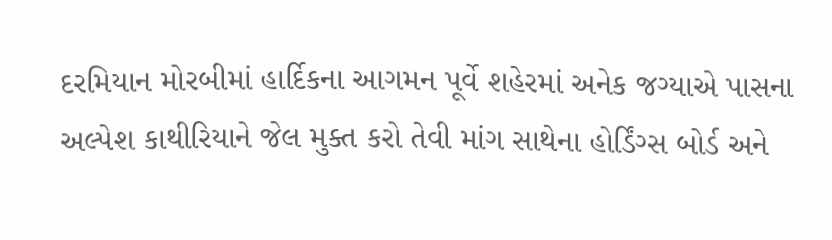દરમિયાન મોરબીમાં હાર્દિકના આગમન પૂર્વે શહેરમાં અનેક જગ્યાએ પાસના અલ્પેશ કાથીરિયાને જેલ મુક્ત કરો તેવી માંગ સાથેના હોર્ડિંગ્સ બોર્ડ અને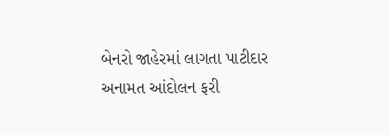બેનરો જાહેરમાં લાગતા પાટીદાર અનામત આંદોલન ફરી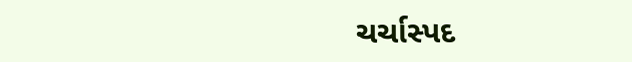ચર્ચાસ્પદ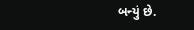બન્યું છે.